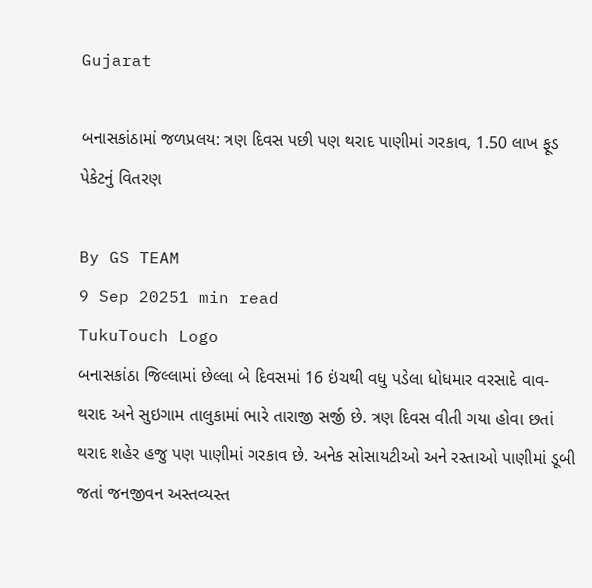Gujarat

બનાસકાંઠામાં જળપ્રલય: ત્રણ દિવસ પછી પણ થરાદ પાણીમાં ગરકાવ, 1.50 લાખ ફૂડ પેકેટનું વિતરણ

By GS TEAM
9 Sep 20251 min read
TukuTouch Logo
બનાસકાંઠા જિલ્લામાં છેલ્લા બે દિવસમાં 16 ઇંચથી વધુ પડેલા ધોધમાર વરસાદે વાવ-થરાદ અને સુઇગામ તાલુકામાં ભારે તારાજી સર્જી છે. ત્રણ દિવસ વીતી ગયા હોવા છતાં થરાદ શહેર હજુ પણ પાણીમાં ગરકાવ છે. અનેક સોસાયટીઓ અને રસ્તાઓ પાણીમાં ડૂબી જતાં જનજીવન અસ્તવ્યસ્ત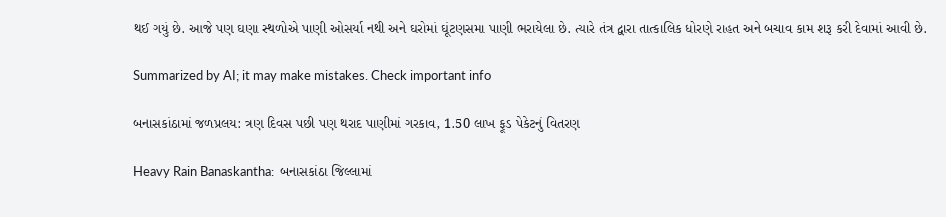થઈ ગયું છે. આજે પણ ઘણા સ્થળોએ પાણી ઓસર્યા નથી અને ઘરોમાં ઘૂંટણસમા પાણી ભરાયેલા છે. ત્યારે તંત્ર દ્વારા તાત્કાલિક ધોરણે રાહત અને બચાવ કામ શરૂ કરી દેવામાં આવી છે.

Summarized by AI; it may make mistakes. Check important info

બનાસકાંઠામાં જળપ્રલય: ત્રણ દિવસ પછી પણ થરાદ પાણીમાં ગરકાવ, 1.50 લાખ ફૂડ પેકેટનું વિતરણ

Heavy Rain Banaskantha:  બનાસકાંઠા જિલ્લામાં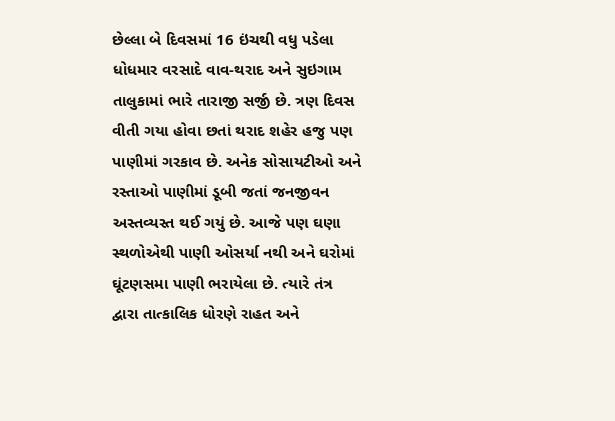છેલ્લા બે દિવસમાં 16 ઇંચથી વધુ પડેલા ધોધમાર વરસાદે વાવ-થરાદ અને સુઇગામ તાલુકામાં ભારે તારાજી સર્જી છે. ત્રણ દિવસ વીતી ગયા હોવા છતાં થરાદ શહેર હજુ પણ પાણીમાં ગરકાવ છે. અનેક સોસાયટીઓ અને રસ્તાઓ પાણીમાં ડૂબી જતાં જનજીવન અસ્તવ્યસ્ત થઈ ગયું છે. આજે પણ ઘણા સ્થળોએથી પાણી ઓસર્યા નથી અને ઘરોમાં ઘૂંટણસમા પાણી ભરાયેલા છે. ત્યારે તંત્ર દ્વારા તાત્કાલિક ધોરણે રાહત અને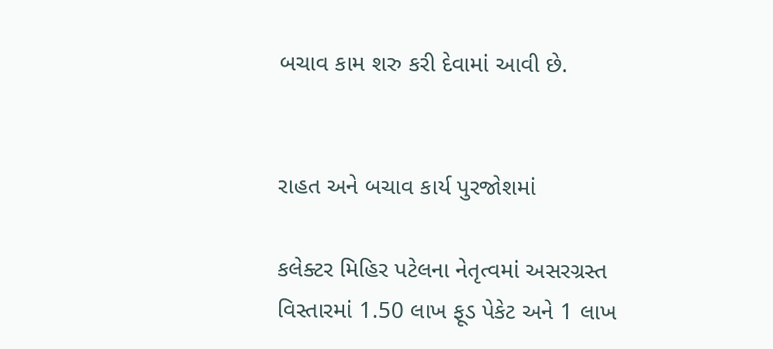બચાવ કામ શરુ કરી દેવામાં આવી છે.


રાહત અને બચાવ કાર્ય પુરજોશમાં

કલેક્ટર મિહિર પટેલના નેતૃત્વમાં અસરગ્રસ્ત વિસ્તારમાં 1.50 લાખ ફૂડ પેકેટ અને 1 લાખ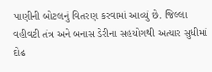પાણીની બોટલનું વિતરણ કરવામાં આવ્યું છે. જિલ્લા વહીવટી તંત્ર અને બનાસ ડેરીના સહયોગથી અત્યાર સુધીમાં દોઢ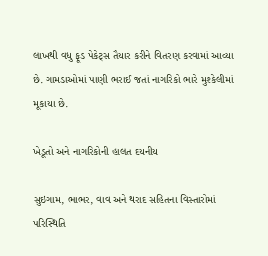લાખથી વધુ ફૂડ પેકેટ્સ તૈયાર કરીને વિતરણ કરવામાં આવ્યા છે. ગામડાઓમાં પાણી ભરાઈ જતાં નાગરિકો ભારે મુશ્કેલીમાં મૂકાયા છે.

ખેડૂતો અને નાગરિકોની હાલત દયનીય

સુઇગામ, ભાભર, વાવ અને થરાદ સહિતના વિસ્તારોમાં પરિસ્થિતિ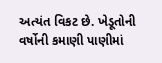અત્યંત વિકટ છે. ખેડૂતોની વર્ષોની કમાણી પાણીમાં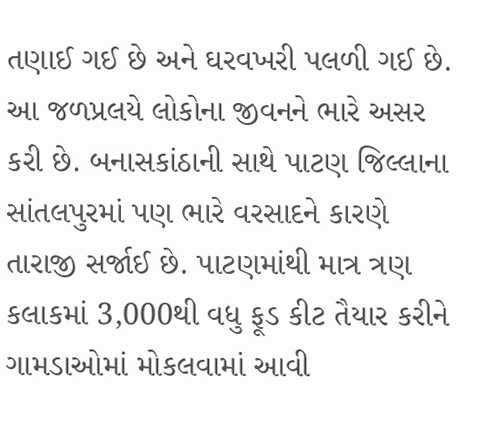તણાઈ ગઈ છે અને ઘરવખરી પલળી ગઈ છે. આ જળપ્રલયે લોકોના જીવનને ભારે અસર કરી છે. બનાસકાંઠાની સાથે પાટણ જિલ્લાના સાંતલપુરમાં પણ ભારે વરસાદને કારણે તારાજી સર્જાઈ છે. પાટણમાંથી માત્ર ત્રણ કલાકમાં 3,000થી વધુ ફૂડ કીટ તૈયાર કરીને ગામડાઓમાં મોકલવામાં આવી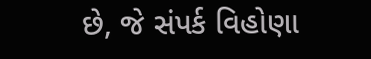છે, જે સંપર્ક વિહોણા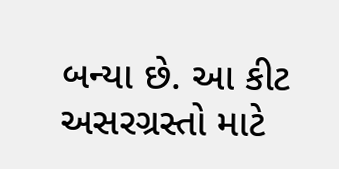બન્યા છે. આ કીટ અસરગ્રસ્તો માટે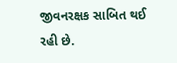જીવનરક્ષક સાબિત થઈ રહી છે.